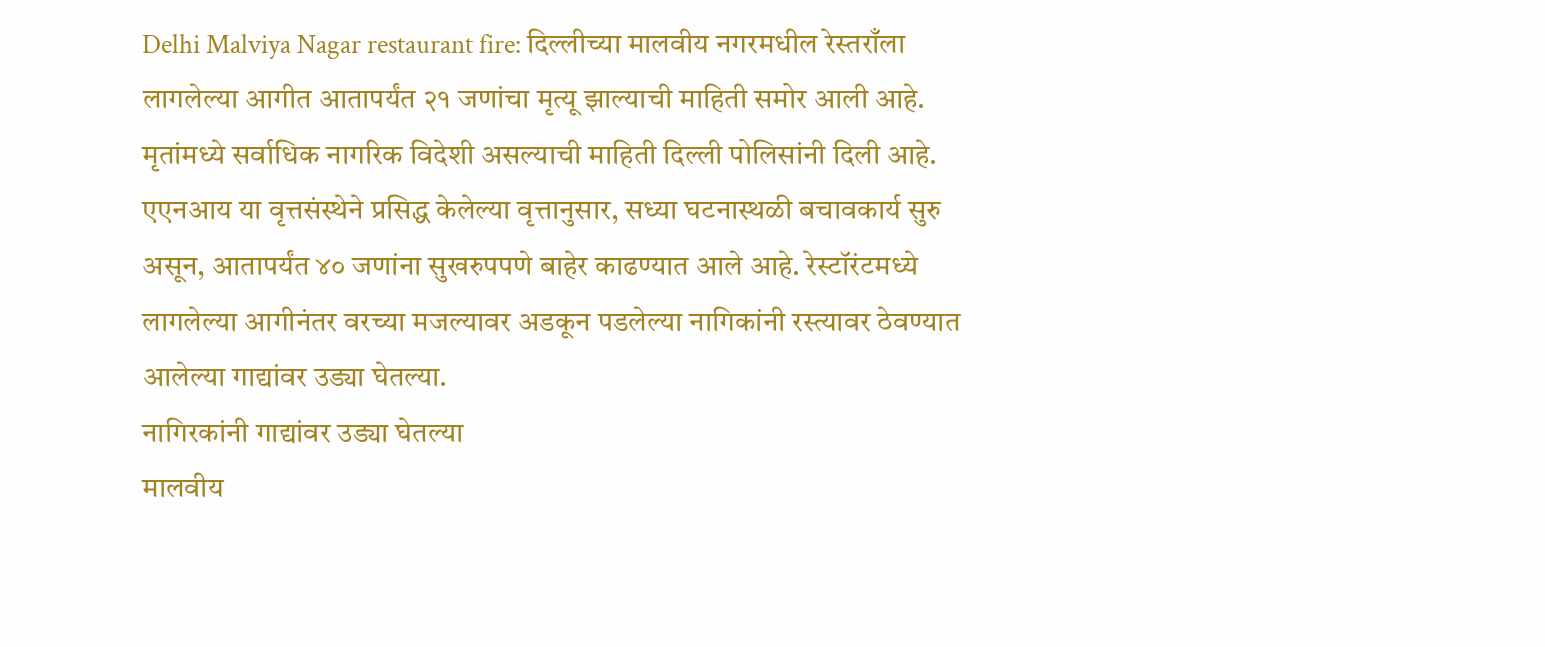Delhi Malviya Nagar restaurant fire: दिल्लीच्या मालवीय नगरमधील रेस्तराँला लागलेल्या आगीत आतापर्यंत २१ जणांचा मृत्यू झाल्याची माहिती समोर आली आहे. मृतांमध्ये सर्वाधिक नागरिक विदेशी असल्याची माहिती दिल्ली पोलिसांनी दिली आहे. एएनआय या वृत्तसंस्थेने प्रसिद्ध केलेल्या वृत्तानुसार, सध्या घटनास्थळी बचावकार्य सुरु असून, आतापर्यंत ४० जणांना सुखरुपपणे बाहेर काढण्यात आले आहे. रेस्टॉरंटमध्ये लागलेल्या आगीनंतर वरच्या मजल्यावर अडकून पडलेल्या नागिकांनी रस्त्यावर ठेवण्यात आलेल्या गाद्यांवर उड्या घेतल्या.
नागिरकांनी गाद्यांवर उड्या घेतल्या
मालवीय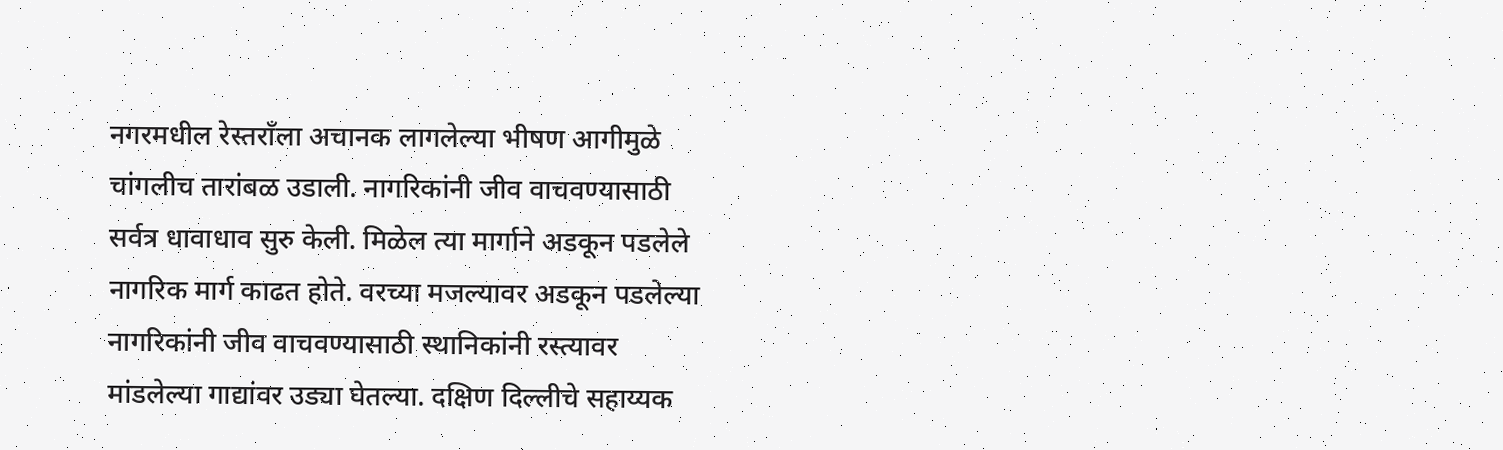नगरमधील रेस्तराँला अचानक लागलेल्या भीषण आगीमुळे चांगलीच तारांबळ उडाली. नागरिकांनी जीव वाचवण्यासाठी सर्वत्र धावाधाव सुरु केली. मिळेल त्या मार्गाने अडकून पडलेले नागरिक मार्ग काढत होते. वरच्या मजल्यावर अडकून पडलेल्या नागरिकांनी जीव वाचवण्यासाठी स्थानिकांनी रस्त्यावर मांडलेल्या गाद्यांवर उड्या घेतल्या. दक्षिण दिल्लीचे सहाय्यक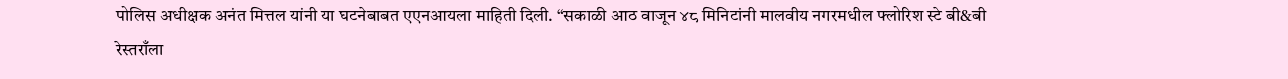पोलिस अधीक्षक अनंत मित्तल यांनी या घटनेबाबत एएनआयला माहिती दिली. “सकाळी आठ वाजून ४८ मिनिटांनी मालवीय नगरमधील फ्लोरिश स्टे बी&बी रेस्तराँला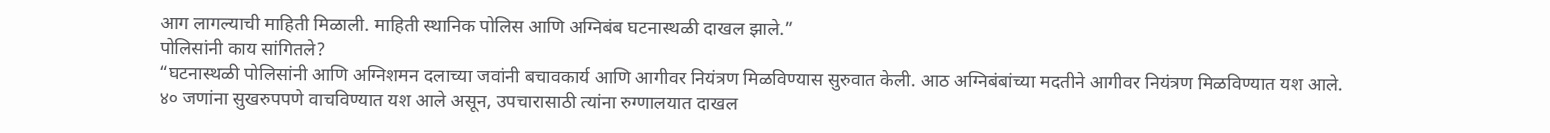आग लागल्याची माहिती मिळाली. माहिती स्थानिक पोलिस आणि अग्निबंब घटनास्थळी दाखल झाले.”
पोलिसांनी काय सांगितले?
“घटनास्थळी पोलिसांनी आणि अग्निशमन दलाच्या जवांनी बचावकार्य आणि आगीवर नियंत्रण मिळविण्यास सुरुवात केली. आठ अग्निबंबांच्या मदतीने आगीवर नियंत्रण मिळविण्यात यश आले. ४० जणांना सुखरुपपणे वाचविण्यात यश आले असून, उपचारासाठी त्यांना रुग्णालयात दाखल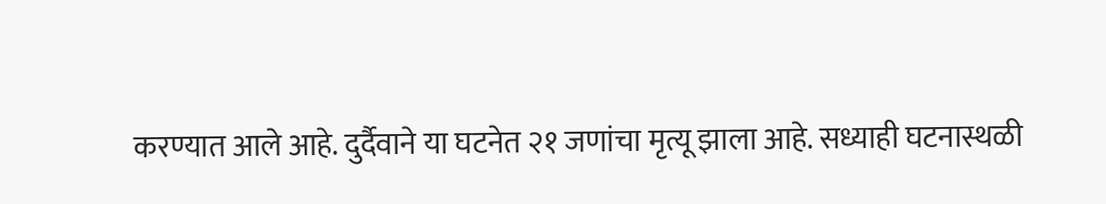करण्यात आले आहे. दुर्दैवाने या घटनेत २१ जणांचा मृत्यू झाला आहे. सध्याही घटनास्थळी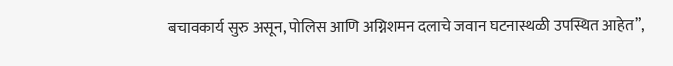बचावकार्य सुरु असून, पोलिस आणि अग्निशमन दलाचे जवान घटनास्थळी उपस्थित आहेत”,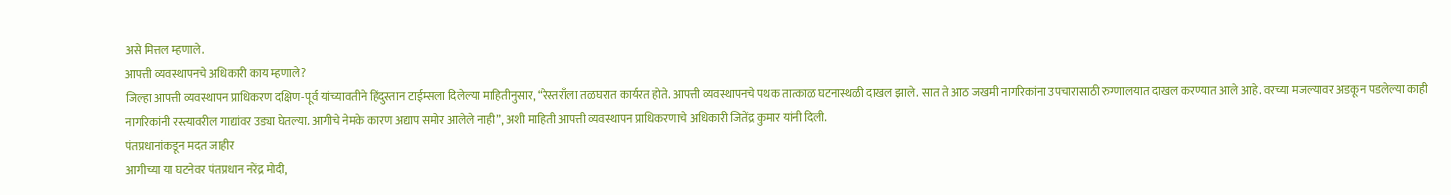असे मित्तल म्हणाले.
आपत्ती व्यवस्थापनचे अधिकारी काय म्हणाले?
जिल्हा आपत्ती व्यवस्थापन प्राधिकरण दक्षिण-पूर्व यांच्यावतीने हिंदुस्तान टाईम्सला दिलेल्या माहितीनुसार, “रेस्तराँला तळघरात कार्यरत होते. आपत्ती व्यवस्थापनचे पथक तात्काळ घटनास्थळी दाखल झाले. सात ते आठ जखमी नागरिकांना उपचारासाठी रुग्णालयात दाखल करण्यात आले आहे. वरच्या मजल्यावर अडकून पडलेल्या काही नागरिकांनी रस्त्यावरील गाद्यांवर उड्या घेतल्या. आगीचे नेमके कारण अद्याप समोर आलेले नाही”, अशी माहिती आपत्ती व्यवस्थापन प्राधिकरणाचे अधिकारी जितेंद्र कुमार यांनी दिली.
पंतप्रधानांकडून मदत जाहीर
आगीच्या या घटनेवर पंतप्रधान नरेंद्र मोदी,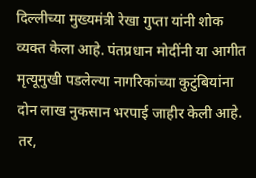दिल्लीच्या मुख्यमंत्री रेखा गुप्ता यांनी शोक व्यक्त केला आहे. पंतप्रधान मोदींनी या आगीत मृत्यूमुखी पडलेल्या नागरिकांच्या कुटुंबियांना दोन लाख नुकसान भरपाई जाहीर केली आहे. तर,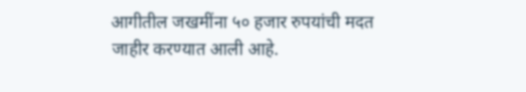आगीतील जखमींना ५० हजार रुपयांची मदत जाहीर करण्यात आली आहे.